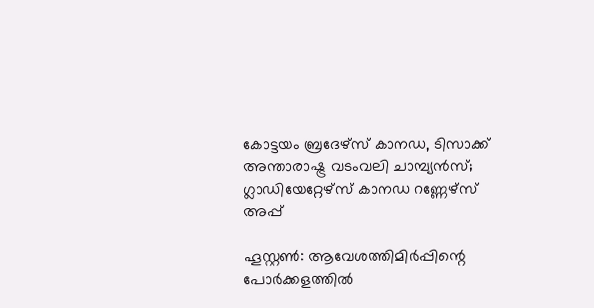കോട്ടയം ബ്രദേഴ്‌സ് കാനഡ, ടിസാക്ക് അന്താരാഷ്ട്ര വടംവലി ചാമ്പ്യന്‍സ്; ഗ്ലാഡിയേറ്റേഴ്‌സ് കാനഡ റണ്ണേഴ്‌സ് അപ്പ്

ഹൂസ്റ്റണ്‍: ആവേശത്തിമിര്‍പ്പിന്റെ പോര്‍ക്കളത്തില്‍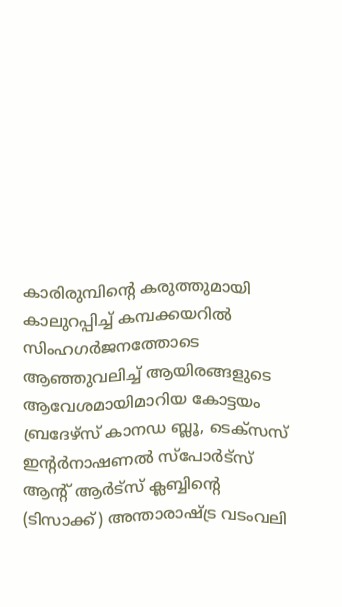കാരിരുമ്പിന്റെ കരുത്തുമായി കാലുറപ്പിച്ച് കമ്പക്കയറില്‍ സിംഹഗര്‍ജനത്തോടെ ആഞ്ഞുവലിച്ച് ആയിരങ്ങളുടെ ആവേശമായിമാറിയ കോട്ടയം ബ്രദേഴ്‌സ് കാനഡ ബ്ലൂ, ടെക്‌സസ് ഇന്റര്‍നാഷണല്‍ സ്‌പോര്‍ട്‌സ് ആന്റ് ആര്‍ട്‌സ് ക്ലബ്ബിന്റെ (ടിസാക്ക്) അന്താരാഷ്ട്ര വടംവലി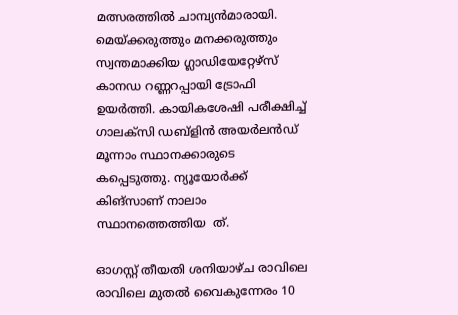മത്സരത്തില്‍ ചാമ്പ്യന്‍മാരായി. മെയ്ക്കരുത്തും മനക്കരുത്തും സ്വന്തമാക്കിയ ഗ്ലാഡിയേറ്റേഴ്‌സ് കാനഡ റണ്ണറപ്പായി ട്രോഫി ഉയര്‍ത്തി. കായികശേഷി പരീക്ഷിച്ച് ഗാലക്‌സി ഡബ്‌ളിന്‍ അയര്‍ലന്‍ഡ് മൂന്നാം സ്ഥാനക്കാരുടെ കപ്പെടുത്തു. ന്യൂയോര്‍ക്ക് കിങ്‌സാണ് നാലാം സ്ഥാനത്തെത്തിയ  ത്.

ഓഗസ്റ്റ് തീയതി ശനിയാഴ്ച രാവിലെ രാവിലെ മുതല്‍ വൈകുന്നേരം 10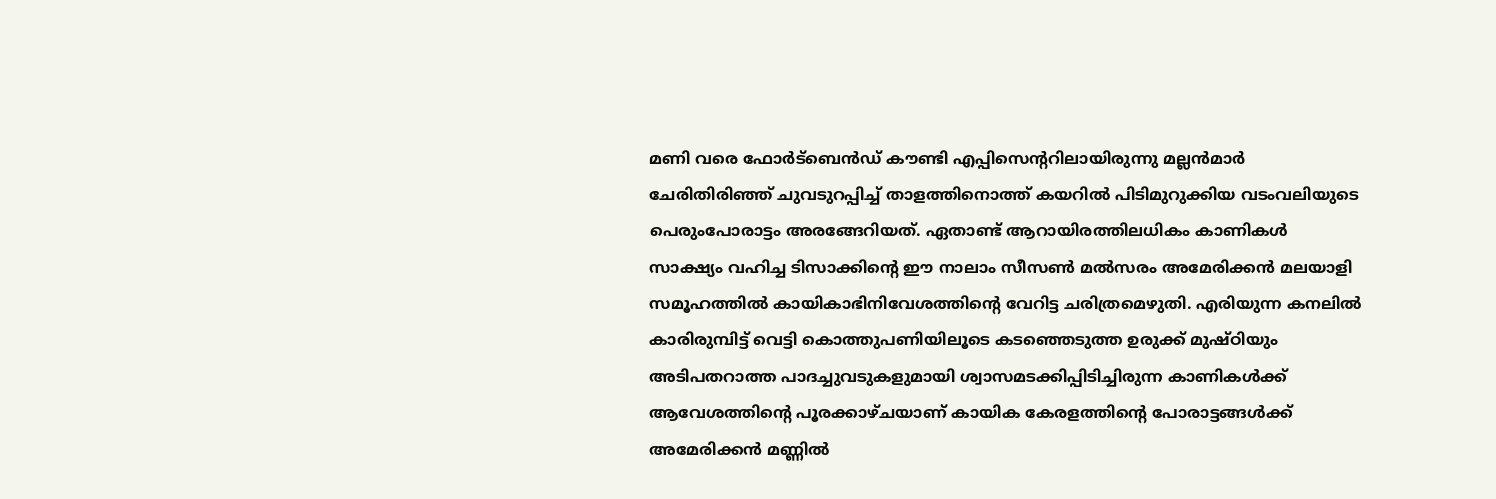മണി വരെ ഫോര്‍ട്‌ബെന്‍ഡ് കൗണ്ടി എപ്പിസെന്ററിലായിരുന്നു മല്ലന്‍മാര്‍ ചേരിതിരിഞ്ഞ് ചുവടുറപ്പിച്ച് താളത്തിനൊത്ത് കയറില്‍ പിടിമുറുക്കിയ വടംവലിയുടെ പെരുംപോരാട്ടം അരങ്ങേറിയത്. ഏതാണ്ട് ആറായിരത്തിലധികം കാണികള്‍ സാക്ഷ്യം വഹിച്ച ടിസാക്കിന്റെ ഈ നാലാം സീസണ്‍ മല്‍സരം അമേരിക്കന്‍ മലയാളി സമൂഹത്തില്‍ കായികാഭിനിവേശത്തിന്റെ വേറിട്ട ചരിത്രമെഴുതി. എരിയുന്ന കനലില്‍ കാരിരുമ്പിട്ട് വെട്ടി കൊത്തുപണിയിലൂടെ കടഞ്ഞെടുത്ത ഉരുക്ക് മുഷ്ഠിയും അടിപതറാത്ത പാദച്ചുവടുകളുമായി ശ്വാസമടക്കിപ്പിടിച്ചിരുന്ന കാണികള്‍ക്ക് ആവേശത്തിന്റെ പൂരക്കാഴ്ചയാണ് കായിക കേരളത്തിന്റെ പോരാട്ടങ്ങള്‍ക്ക് അമേരിക്കന്‍ മണ്ണില്‍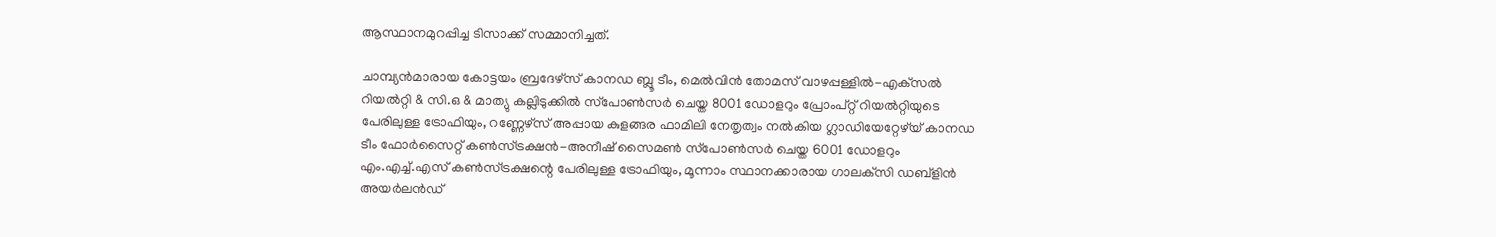ആസ്ഥാനമുറപ്പിച്ച ടിസാക്ക് സമ്മാനിച്ചത്.

ചാമ്പ്യന്‍മാരായ കോട്ടയം ബ്രദേഴ്‌സ് കാനഡ ബ്ലൂ ടീം, മെല്‍വിന്‍ തോമസ് വാഴപ്പള്ളില്‍-എക്‌സല്‍ റിയല്‍റ്റി & സി.ഒ & മാത്യു കല്ലിടുക്കില്‍ സ്‌പോണ്‍സര്‍ ചെയ്ത 8001 ഡോളറും പ്രോംപ്റ്റ് റിയല്‍റ്റിയുടെ പേരിലുള്ള ട്രോഫിയും, റണ്ണേഴ്‌സ് അപ്പായ കുളങ്ങര ഫാമിലി നേതൃത്വം നൽകിയ ഗ്ലാഡിയേറ്റേഴ്‌യ് കാനഡ ടീം ഫോര്‍സൈറ്റ് കണ്‍സ്ട്രക്ഷന്‍-അനീഷ് സൈമണ്‍ സ്‌പോണ്‍സര്‍ ചെയ്ത 6001 ഡോളറും  എം.എച്ച്.എസ് കണ്‍സ്ട്രക്ഷന്റെ പേരിലുള്ള ട്രോഫിയും, മൂന്നാം സ്ഥാനക്കാരായ ഗാലക്‌സി ഡബ്‌ളിന്‍ അയര്‍ലന്‍ഡ്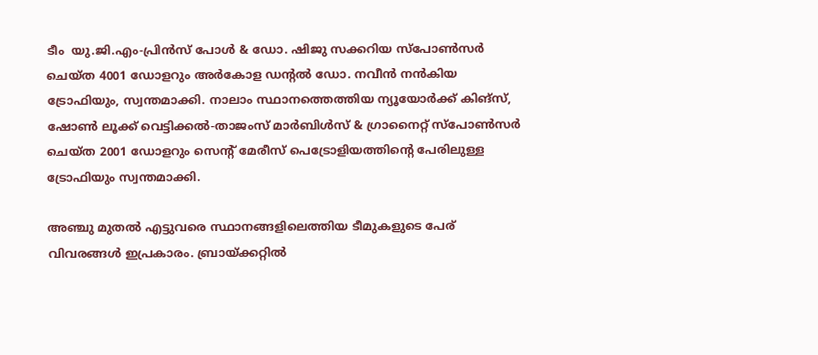ടീം  യു.ജി.എം-പ്രിന്‍സ് പോള്‍ & ഡോ. ഷിജു സക്കറിയ സ്‌പോണ്‍സര്‍ ചെയ്ത 4001 ഡോളറും അര്‍കോള ഡന്റല്‍ ഡോ. നവീന്‍ നന്‍കിയ ട്രോഫിയും, സ്വന്തമാക്കി. നാലാം സ്ഥാനത്തെത്തിയ ന്യൂയോര്‍ക്ക് കിങ്‌സ്, ഷോണ്‍ ലൂക്ക് വെട്ടിക്കല്‍-താജംസ് മാര്‍ബിള്‍സ് & ഗ്രാനൈറ്റ് സ്‌പോണ്‍സര്‍ ചെയ്ത 2001 ഡോളറും സെന്റ് മേരീസ് പെട്രോളിയത്തിന്റെ പേരിലുള്ള ട്രോഫിയും സ്വന്തമാക്കി.

അഞ്ചു മുതല്‍ എട്ടുവരെ സ്ഥാനങ്ങളിലെത്തിയ ടീമുകളുടെ പേര് വിവരങ്ങള്‍ ഇപ്രകാരം. ബ്രായ്ക്കറ്റില്‍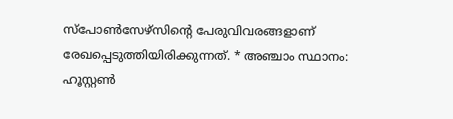സ്‌പോണ്‍സേഴ്‌സിന്റെ പേരുവിവരങ്ങളാണ് രേഖപ്പെടുത്തിയിരിക്കുന്നത്. * അഞ്ചാം സ്ഥാനം: ഹൂസ്റ്റണ്‍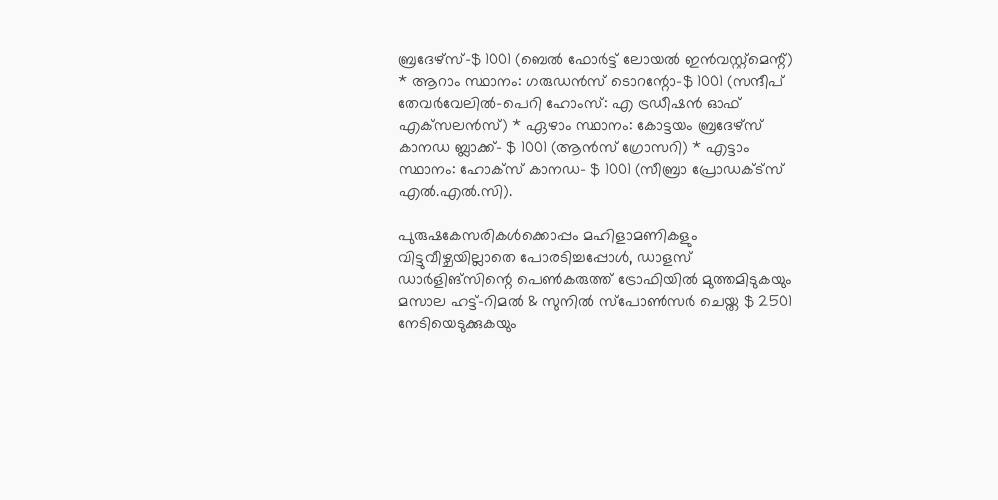ബ്രദേഴ്‌സ്-$ 1001 (ബെല്‍ ഫോര്‍ട്ട് ലോയല്‍ ഇന്‍വസ്റ്റ്‌മെന്റ്) * ആറാം സ്ഥാനം: ഗരുഡന്‍സ് ടൊറന്റോ-$ 1001 (സന്ദീപ് തേവര്‍വേലില്‍-പെറി ഹോംസ്: എ ട്രഡീഷന്‍ ഓഫ് എക്‌സലന്‍സ്) * ഏഴാം സ്ഥാനം: കോട്ടയം ബ്രദേഴ്‌സ് കാനഡ ബ്ലാക്ക്- $ 1001 (ആന്‍സ് ഗ്രോസറി) * എട്ടാം സ്ഥാനം: ഹോക്‌സ് കാനഡ- $ 1001 (സീബ്രാ പ്രോഡക്ട്‌സ് എല്‍.എല്‍.സി).

പുരുഷകേസരികള്‍ക്കൊപ്പം മഹിളാമണികളും വിട്ടുവീഴ്ചയില്ലാതെ പോരടിച്ചപ്പോള്‍, ഡാളസ് ഡാര്‍ളിങ്‌സിന്റെ പെണ്‍കരുത്ത് ട്രോഫിയില്‍ മുത്തമിടുകയും മസാല ഹട്ട്-റിമല്‍ & സുനില്‍ സ്‌പോണ്‍സര്‍ ചെയ്ത $ 2501  നേടിയെടുക്കുകയും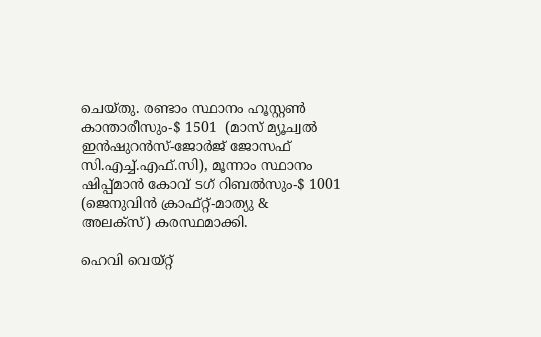ചെയ്തു. രണ്ടാം സ്ഥാനം ഹൂസ്റ്റണ്‍ കാന്താരീസും-$ 1501  (മാസ് മ്യൂച്വല്‍ ഇന്‍ഷുറന്‍സ്-ജോര്‍ജ് ജോസഫ് സി.എച്ച്.എഫ്.സി), മൂന്നാം സ്ഥാനം ഷിപ്പ്മാന്‍ കോവ് ടഗ് റിബല്‍സും-$ 1001  (ജെനുവിന്‍ ക്രാഫ്റ്റ്-മാത്യു & അലക്‌സ്) കരസ്ഥമാക്കി.

ഹെവി വെയ്റ്റ്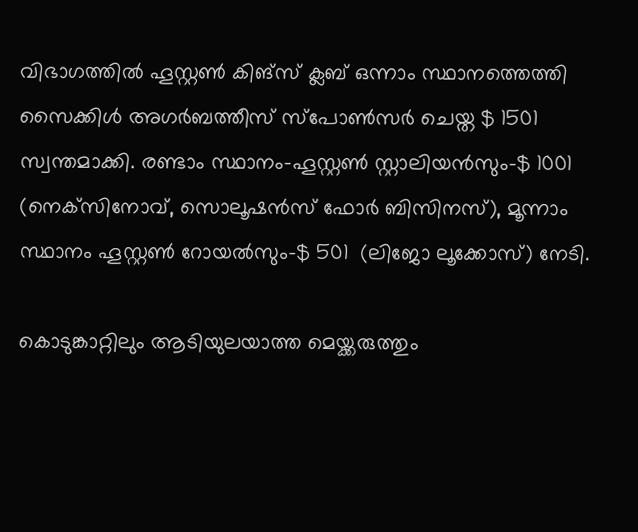വിഭാഗത്തില്‍ ഹൂസ്റ്റണ്‍ കിങ്‌സ് ക്ലബ് ഒന്നാം സ്ഥാനത്തെത്തി സൈക്കിള്‍ അഗര്‍ബത്തീസ് സ്‌പോണ്‍സര്‍ ചെയ്ത $ 1501 സ്വന്തമാക്കി. രണ്ടാം സ്ഥാനം-ഹൂസ്റ്റണ്‍ സ്റ്റാലിയന്‍സും-$ 1001 (നെക്‌സിനോവ്, സൊലൂഷന്‍സ് ഫോര്‍ ബിസിനസ്), മൂന്നാം സ്ഥാനം ഹൂസ്റ്റണ്‍ റോയല്‍സും-$ 501  (ലിജോ ലൂക്കോസ്) നേടി.

കൊടുങ്കാറ്റിലും ആടിയുലയാത്ത മെയ്ക്കരുത്തും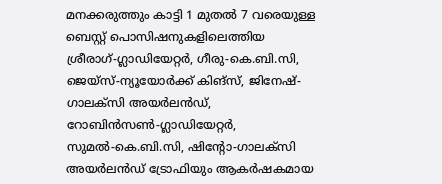മനക്കരുത്തും കാട്ടി 1 മുതല്‍ 7 വരെയുള്ള ബെസ്റ്റ് പൊസിഷനുകളിലെത്തിയ ശ്രീരാഗ്-ഗ്ലാഡിയേറ്റര്‍, ഗീരു-കെ.ബി.സി, ജെയ്‌സ്-ന്യൂയോര്‍ക്ക് കിങ്‌സ്, ജിനേഷ്-ഗാലക്‌സി അയര്‍ലന്‍ഡ്, റോബിന്‍സണ്‍-ഗ്ലാഡിയേറ്റര്‍, സുമല്‍-കെ.ബി.സി, ഷിന്റോ-ഗാലക്‌സി അയര്‍ലന്‍ഡ് ട്രോഫിയും ആകര്‍ഷകമായ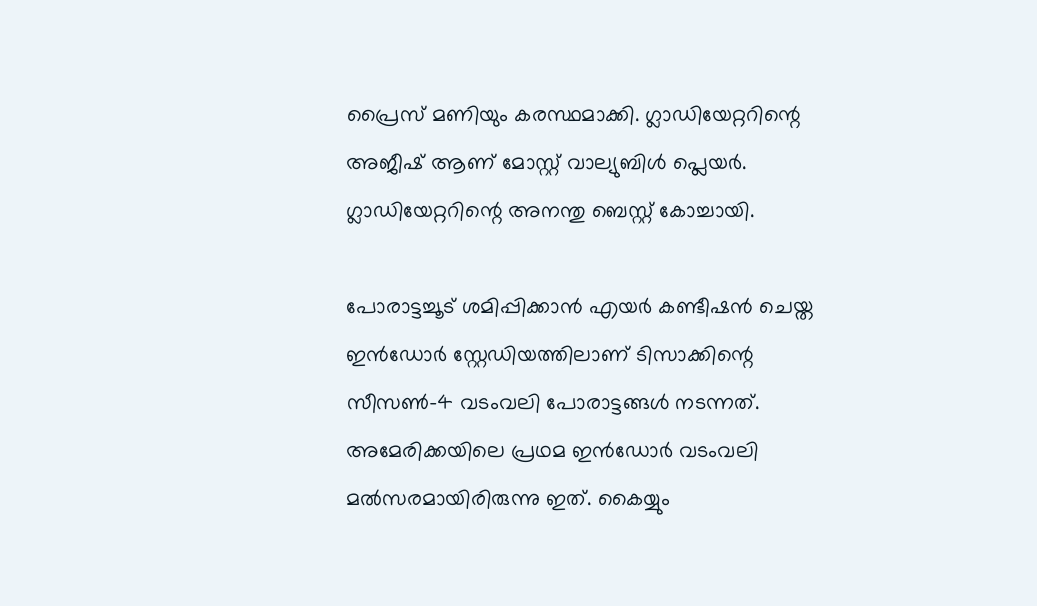പ്രൈസ് മണിയും കരസ്ഥമാക്കി. ഗ്ലാഡിയേറ്ററിന്റെ അജീഷ് ആണ് മോസ്റ്റ് വാല്യുബിള്‍ പ്ലെയര്‍. ഗ്ലാഡിയേറ്ററിന്റെ അനന്തു ബെസ്റ്റ് കോച്ചായി.

പോരാട്ടച്ചൂട് ശമിപ്പിക്കാന്‍ എയര്‍ കണ്ടീഷന്‍ ചെയ്ത ഇന്‍ഡോര്‍ സ്റ്റേഡിയത്തിലാണ് ടിസാക്കിന്റെ സീസണ്‍-4 വടംവലി പോരാട്ടങ്ങള്‍ നടന്നത്. അമേരിക്കയിലെ പ്രഥമ ഇന്‍ഡോര്‍ വടംവലി മല്‍സരമായിരിരുന്നു ഇത്. കൈയ്യും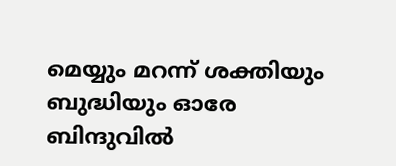മെയ്യും മറന്ന് ശക്തിയും ബുദ്ധിയും ഓരേ ബിന്ദുവില്‍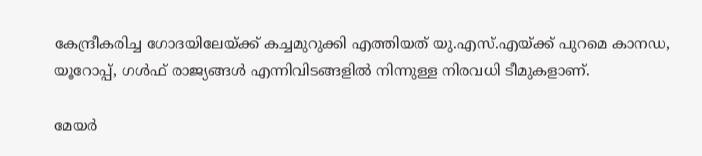കേന്ദ്രീകരിച്ച ഗോദയിലേയ്ക്ക് കച്ചമുറുക്കി എത്തിയത് യു.എസ്.എയ്ക്ക് പുറമെ കാനഡ, യൂറോപ്പ്, ഗള്‍ഫ് രാജ്യങ്ങള്‍ എന്നിവിടങ്ങളില്‍ നിന്നുള്ള നിരവധി ടീമുകളാണ്.

മേയര്‍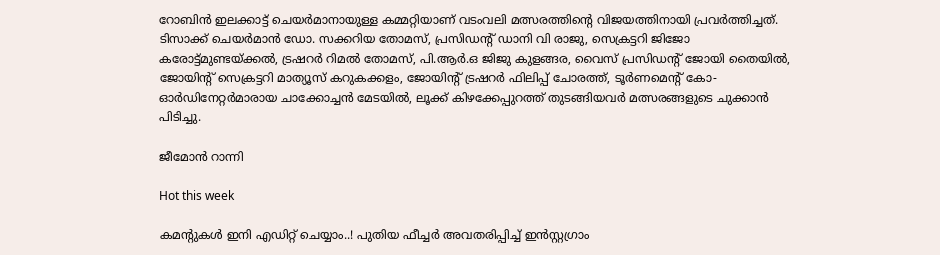റോബിന്‍ ഇലക്കാട്ട് ചെയര്‍മാനായുള്ള കമ്മറ്റിയാണ് വടംവലി മത്സരത്തിന്റെ വിജയത്തിനായി പ്രവര്‍ത്തിച്ചത്. ടിസാക്ക് ചെയര്‍മാന്‍ ഡോ. സക്കറിയ തോമസ്, പ്രസിഡന്റ് ഡാനി വി രാജു, സെക്രട്ടറി ജിജോ കരോട്ട്മുണ്ടയ്ക്കല്‍, ട്രഷറര്‍ റിമല്‍ തോമസ്, പി.ആര്‍.ഒ ജിജു കുളങ്ങര, വൈസ് പ്രസിഡന്റ് ജോയി തൈയില്‍, ജോയിന്റ് സെക്രട്ടറി മാത്യൂസ് കറുകക്കളം, ജോയിന്റ് ട്രഷറര്‍ ഫിലിപ്പ് ചോരത്ത്, ടൂര്‍ണമെന്റ് കോ-ഓര്‍ഡിനേറ്റര്‍മാരായ ചാക്കോച്ചന്‍ മേടയില്‍, ലൂക്ക് കിഴക്കേപ്പുറത്ത് തുടങ്ങിയവര്‍ മത്സരങ്ങളുടെ ചുക്കാന്‍ പിടിച്ചു.

ജീമോന്‍ റാന്നി

Hot this week

കമന്റുകൾ ഇനി എഡിറ്റ് ചെയ്യാം..! പുതിയ ഫീച്ചർ അവതരിപ്പിച്ച് ഇൻസ്റ്റഗ്രാം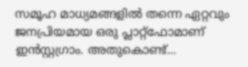സമൂഹ മാധ്യമങ്ങളിൽ തന്നെ ഏറ്റവും ജനപ്രിയമായ ഒരു പ്ലാറ്റ്‌ഫോമാണ് ഇൻസ്റ്റഗ്രാം. അതുകൊണ്ട്...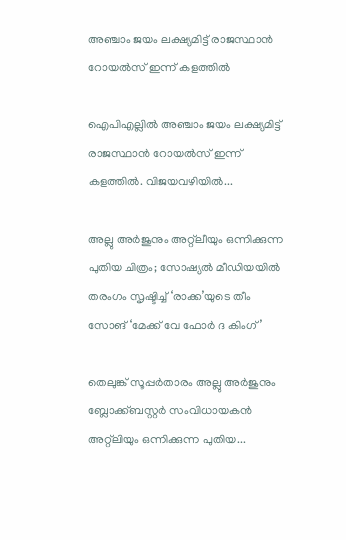അഞ്ചാം ജയം ലക്ഷ്യമിട്ട് രാജസ്ഥാൻ റോയൽസ് ഇന്ന് കളത്തിൽ

ഐപിഎല്ലിൽ അഞ്ചാം ജയം ലക്ഷ്യമിട്ട് രാജസ്ഥാൻ റോയൽസ് ഇന്ന് കളത്തിൽ. വിജയവഴിയിൽ...

അല്ലു അര്‍ജുനും അറ്റ്ലീയും ഒന്നിക്കുന്ന പുതിയ ചിത്രം; സോഷ്യല്‍ മീഡിയയില്‍ തരംഗം സൃഷ്ടിച്ച് ‘രാക്ക’യുടെ തീം സോങ് ‘മേക്ക് വേ ഫോര്‍ ദ കിംഗ്’

തെലുങ്ക് സൂപ്പര്‍താരം അല്ലു അര്‍ജുനും ബ്ലോക്ക്ബസ്റ്റര്‍ സംവിധായകന്‍ അറ്റ്ലിയും ഒന്നിക്കുന്ന പുതിയ...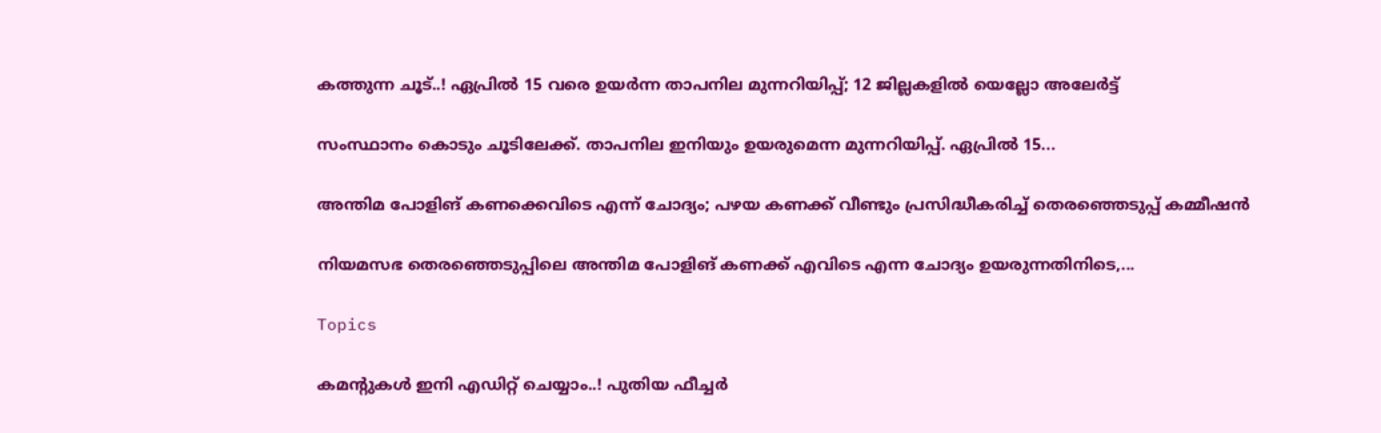കത്തുന്ന ചൂട്..! ഏപ്രിൽ 15 വരെ ഉയർന്ന താപനില മുന്നറിയിപ്പ്; 12 ജില്ലകളിൽ യെല്ലോ അലേർട്ട്

സംസ്ഥാനം കൊടും ചൂടിലേക്ക്. താപനില ഇനിയും ഉയരുമെന്ന മുന്നറിയിപ്പ്. ഏപ്രിൽ 15...

അന്തിമ പോളിങ് കണക്കെവിടെ എന്ന് ചോദ്യം; പഴയ കണക്ക് വീണ്ടും പ്രസിദ്ധീകരിച്ച് തെരഞ്ഞെടുപ്പ് കമ്മീഷൻ

നിയമസഭ തെരഞ്ഞെടുപ്പിലെ അന്തിമ പോളിങ് കണക്ക് എവിടെ എന്ന ചോദ്യം ഉയരുന്നതിനിടെ,...

Topics

കമന്റുകൾ ഇനി എഡിറ്റ് ചെയ്യാം..! പുതിയ ഫീച്ചർ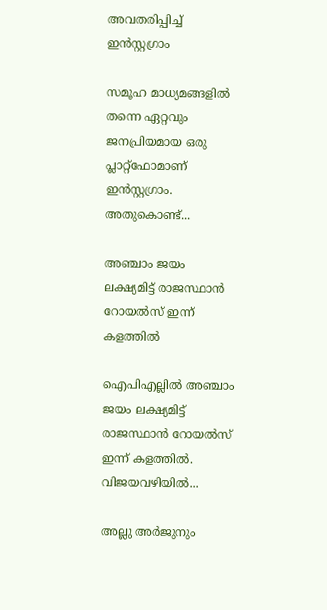അവതരിപ്പിച്ച് ഇൻസ്റ്റഗ്രാം

സമൂഹ മാധ്യമങ്ങളിൽ തന്നെ ഏറ്റവും ജനപ്രിയമായ ഒരു പ്ലാറ്റ്‌ഫോമാണ് ഇൻസ്റ്റഗ്രാം. അതുകൊണ്ട്...

അഞ്ചാം ജയം ലക്ഷ്യമിട്ട് രാജസ്ഥാൻ റോയൽസ് ഇന്ന് കളത്തിൽ

ഐപിഎല്ലിൽ അഞ്ചാം ജയം ലക്ഷ്യമിട്ട് രാജസ്ഥാൻ റോയൽസ് ഇന്ന് കളത്തിൽ. വിജയവഴിയിൽ...

അല്ലു അര്‍ജുനും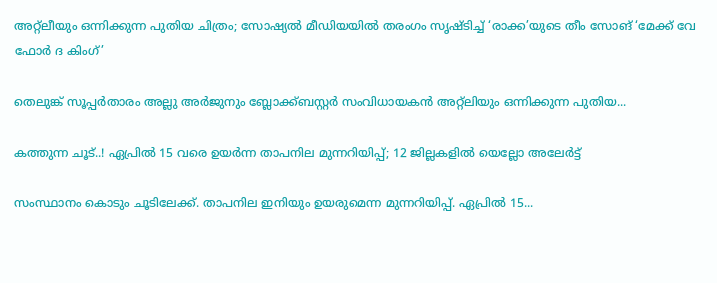അറ്റ്ലീയും ഒന്നിക്കുന്ന പുതിയ ചിത്രം; സോഷ്യല്‍ മീഡിയയില്‍ തരംഗം സൃഷ്ടിച്ച് ‘രാക്ക’യുടെ തീം സോങ് ‘മേക്ക് വേ ഫോര്‍ ദ കിംഗ്’

തെലുങ്ക് സൂപ്പര്‍താരം അല്ലു അര്‍ജുനും ബ്ലോക്ക്ബസ്റ്റര്‍ സംവിധായകന്‍ അറ്റ്ലിയും ഒന്നിക്കുന്ന പുതിയ...

കത്തുന്ന ചൂട്..! ഏപ്രിൽ 15 വരെ ഉയർന്ന താപനില മുന്നറിയിപ്പ്; 12 ജില്ലകളിൽ യെല്ലോ അലേർട്ട്

സംസ്ഥാനം കൊടും ചൂടിലേക്ക്. താപനില ഇനിയും ഉയരുമെന്ന മുന്നറിയിപ്പ്. ഏപ്രിൽ 15...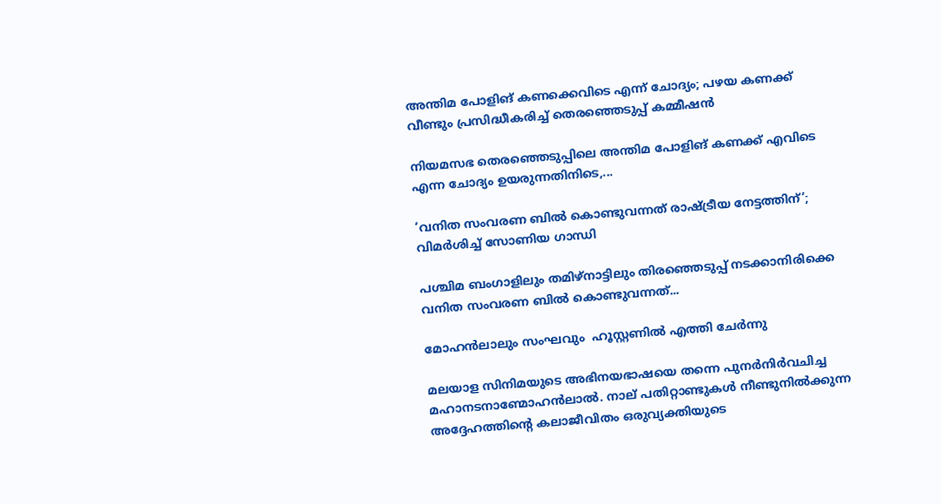അന്തിമ പോളിങ് കണക്കെവിടെ എന്ന് ചോദ്യം; പഴയ കണക്ക് വീണ്ടും പ്രസിദ്ധീകരിച്ച് തെരഞ്ഞെടുപ്പ് കമ്മീഷൻ

നിയമസഭ തെരഞ്ഞെടുപ്പിലെ അന്തിമ പോളിങ് കണക്ക് എവിടെ എന്ന ചോദ്യം ഉയരുന്നതിനിടെ,...

‘വനിത സംവരണ ബിൽ കൊണ്ടുവന്നത് രാഷ്ട്രീയ നേട്ടത്തിന്’; വിമർശിച്ച് സോണിയ ഗാന്ധി

പശ്ചിമ ബംഗാളിലും തമിഴ്നാട്ടിലും തിരഞ്ഞെടുപ്പ് നടക്കാനിരിക്കെ വനിത സംവരണ ബിൽ കൊണ്ടുവന്നത്...

മോഹൻലാലും സംഘവും  ഹൂസ്റ്റണിൽ എത്തി ചേർന്നു

മലയാള സിനിമയുടെ അഭിനയഭാഷയെ തന്നെ പുനർനിർവചിച്ച  മഹാനടനാണ്മോഹൻലാൽ. നാല് പതിറ്റാണ്ടുകൾ നീണ്ടുനിൽക്കുന്ന അദ്ദേഹത്തിന്റെ കലാജീവിതം ഒരുവ്യക്തിയുടെ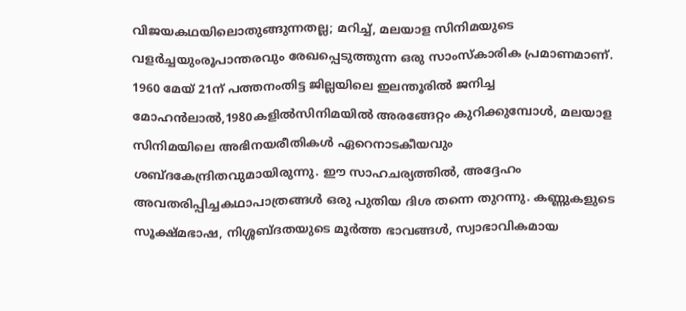വിജയകഥയിലൊതുങ്ങുന്നതല്ല; മറിച്ച്, മലയാള സിനിമയുടെ വളർച്ചയുംരൂപാന്തരവും രേഖപ്പെടുത്തുന്ന ഒരു സാംസ്കാരിക പ്രമാണമാണ്. 1960 മേയ് 21ന് പത്തനംതിട്ട ജില്ലയിലെ ഇലന്തൂരിൽ ജനിച്ച മോഹൻലാൽ,1980കളിൽസിനിമയിൽ അരങ്ങേറ്റം കുറിക്കുമ്പോൾ, മലയാള സിനിമയിലെ അഭിനയരീതികൾ ഏറെനാടകീയവും ശബ്ദകേന്ദ്രിതവുമായിരുന്നു. ഈ സാഹചര്യത്തിൽ, അദ്ദേഹം അവതരിപ്പിച്ചകഥാപാത്രങ്ങൾ ഒരു പുതിയ ദിശ തന്നെ തുറന്നു. കണ്ണുകളുടെ സൂക്ഷ്മഭാഷ, നിശ്ശബ്ദതയുടെ മൂർത്ത ഭാവങ്ങൾ, സ്വാഭാവികമായ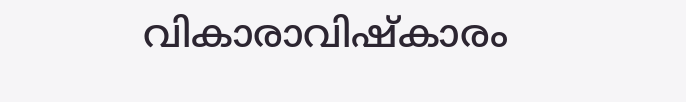വികാരാവിഷ്‌കാരം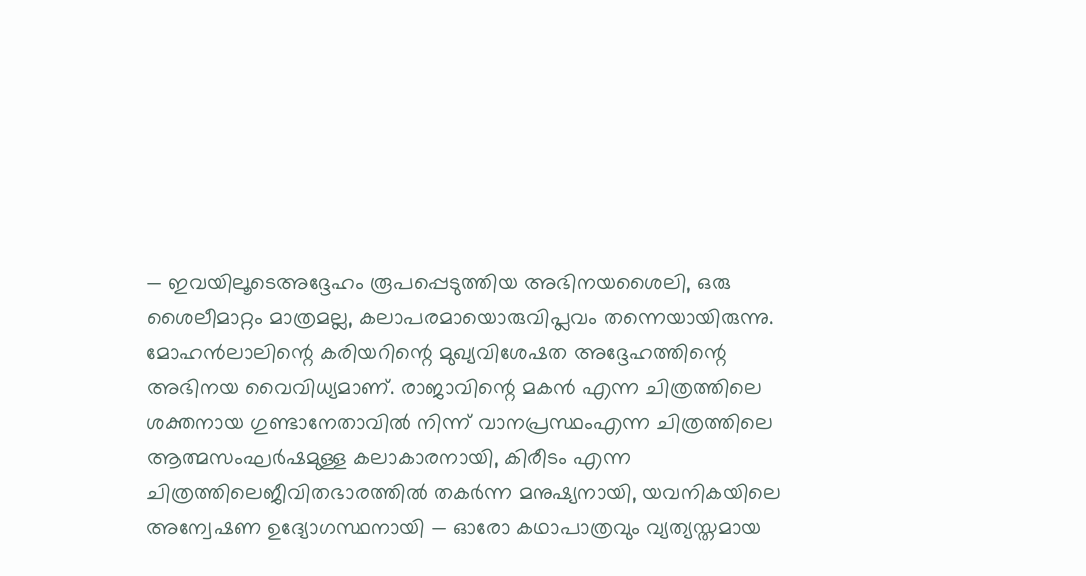— ഇവയിലൂടെഅദ്ദേഹം രൂപപ്പെടുത്തിയ അഭിനയശൈലി, ഒരു ശൈലീമാറ്റം മാത്രമല്ല, കലാപരമായൊരുവിപ്ലവം തന്നെയായിരുന്നു. മോഹൻലാലിന്റെ കരിയറിന്റെ മുഖ്യവിശേഷത അദ്ദേഹത്തിന്റെ അഭിനയ വൈവിധ്യമാണ്. രാജാവിന്റെ മകൻ എന്ന ചിത്രത്തിലെ ശക്തനായ ഗുണ്ടാനേതാവിൽ നിന്ന് വാനപ്രസ്ഥംഎന്ന ചിത്രത്തിലെ ആത്മസംഘർഷമുള്ള കലാകാരനായി, കിരീടം എന്ന ചിത്രത്തിലെജീവിതഭാരത്തിൽ തകർന്ന മനുഷ്യനായി, യവനികയിലെ അന്വേഷണ ഉദ്യോഗസ്ഥനായി — ഓരോ കഥാപാത്രവും വ്യത്യസ്തമായ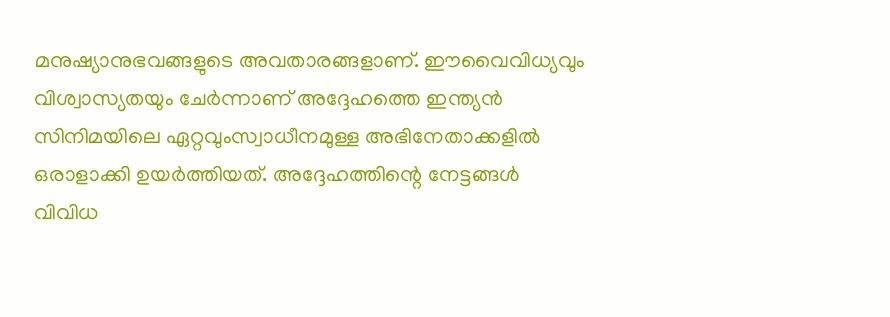മനുഷ്യാനുഭവങ്ങളുടെ അവതാരങ്ങളാണ്. ഈവൈവിധ്യവും വിശ്വാസ്യതയും ചേർന്നാണ് അദ്ദേഹത്തെ ഇന്ത്യൻ സിനിമയിലെ ഏറ്റവുംസ്വാധീനമുള്ള അഭിനേതാക്കളിൽ ഒരാളാക്കി ഉയർത്തിയത്. അദ്ദേഹത്തിന്റെ നേട്ടങ്ങൾ വിവിധ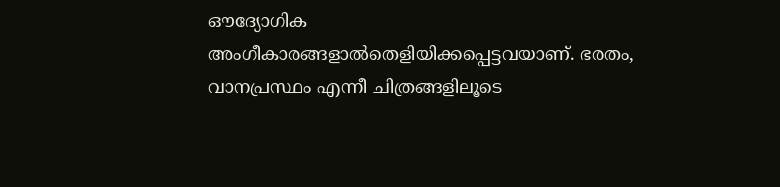ഔദ്യോഗിക അംഗീകാരങ്ങളാൽതെളിയിക്കപ്പെട്ടവയാണ്. ഭരതം, വാനപ്രസ്ഥം എന്നീ ചിത്രങ്ങളിലൂടെ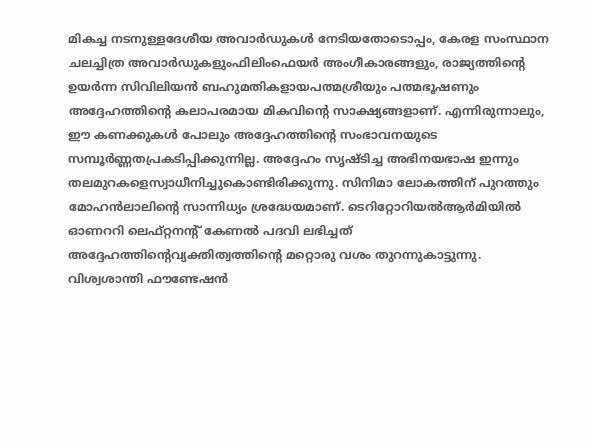മികച്ച നടനുള്ളദേശീയ അവാർഡുകൾ നേടിയതോടൊപ്പം, കേരള സംസ്ഥാന ചലച്ചിത്ര അവാർഡുകളുംഫിലിംഫെയർ അംഗീകാരങ്ങളും, രാജ്യത്തിന്റെ ഉയർന്ന സിവിലിയൻ ബഹുമതികളായപത്മശ്രീയും പത്മഭൂഷണും അദ്ദേഹത്തിന്റെ കലാപരമായ മികവിന്റെ സാക്ഷ്യങ്ങളാണ്. എന്നിരുന്നാലും, ഈ കണക്കുകൾ പോലും അദ്ദേഹത്തിന്റെ സംഭാവനയുടെ സമ്പൂർണ്ണതപ്രകടിപ്പിക്കുന്നില്ല. അദ്ദേഹം സൃഷ്ടിച്ച അഭിനയഭാഷ ഇന്നും തലമുറകളെസ്വാധീനിച്ചുകൊണ്ടിരിക്കുന്നു. സിനിമാ ലോകത്തിന് പുറത്തും മോഹൻലാലിന്റെ സാന്നിധ്യം ശ്രദ്ധേയമാണ്. ടെറിറ്റോറിയൽആർമിയിൽ ഓണററി ലെഫ്റ്റനന്റ് കേണൽ പദവി ലഭിച്ചത് അദ്ദേഹത്തിന്റെവ്യക്തിത്വത്തിന്റെ മറ്റൊരു വശം തുറന്നുകാട്ടുന്നു. വിശ്വശാന്തി ഫൗണ്ടേഷൻ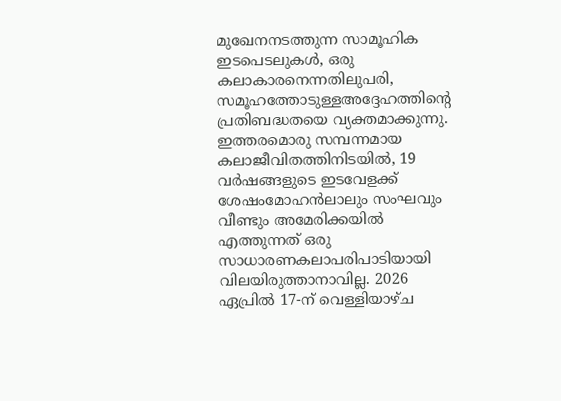മുഖേനനടത്തുന്ന സാമൂഹിക ഇടപെടലുകൾ, ഒരു കലാകാരനെന്നതിലുപരി, സമൂഹത്തോടുള്ളഅദ്ദേഹത്തിന്റെ പ്രതിബദ്ധതയെ വ്യക്തമാക്കുന്നു. ഇത്തരമൊരു സമ്പന്നമായ കലാജീവിതത്തിനിടയിൽ, 19 വർഷങ്ങളുടെ ഇടവേളക്ക്  ശേഷംമോഹൻലാലും സംഘവും വീണ്ടും അമേരിക്കയിൽ എത്തുന്നത് ഒരു സാധാരണകലാപരിപാടിയായി വിലയിരുത്താനാവില്ല. 2026 ഏപ്രിൽ 17-ന് വെള്ളിയാഴ്ച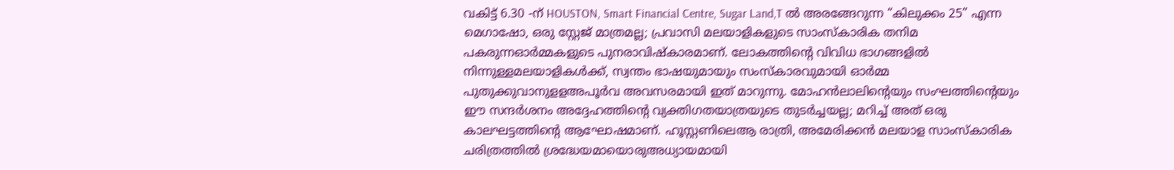വകിട്ട് 6.30 -ന് HOUSTON, Smart Financial Centre, Sugar Land,T ൽ അരങ്ങേറുന്ന “കിലുക്കം 25” എന്ന മെഗാഷോ, ഒരു സ്റ്റേജ് മാത്രമല്ല; പ്രവാസി മലയാളികളുടെ സാംസ്കാരിക തനിമ പകരുന്നഓർമ്മകളുടെ പുനരാവിഷ്കാരമാണ്. ലോകത്തിന്റെ വിവിധ ഭാഗങ്ങളിൽ നിന്നുള്ളമലയാളികൾക്ക്, സ്വന്തം ഭാഷയുമായും സംസ്കാരവുമായി ഓർമ്മ പുതുക്കുവാനുളളഅപൂർവ അവസരമായി ഇത് മാറുന്നു. മോഹൻലാലിന്റെയും സംഘത്തിന്റെയും ഈ സന്ദർശനം അദ്ദേഹത്തിന്റെ വ്യക്തിഗതയാത്രയുടെ തുടർച്ചയല്ല; മറിച്ച് അത് ഒരു കാലഘട്ടത്തിന്റെ ആഘോഷമാണ്. ഹൂസ്റ്റണിലെആ രാത്രി, അമേരിക്കൻ മലയാള സാംസ്കാരിക ചരിത്രത്തിൽ ശ്രദ്ധേയമായൊരുഅധ്യായമായി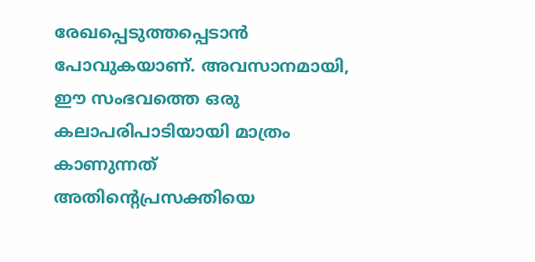രേഖപ്പെടുത്തപ്പെടാൻ പോവുകയാണ്. അവസാനമായി, ഈ സംഭവത്തെ ഒരു കലാപരിപാടിയായി മാത്രം കാണുന്നത് അതിന്റെപ്രസക്തിയെ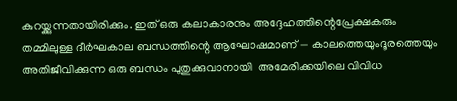കുറയ്ക്കുന്നതായിരിക്കും. ഇത് ഒരു കലാകാരനും അദ്ദേഹത്തിന്റെപ്രേക്ഷകരും തമ്മിലുള്ള ദീർഘകാല ബന്ധത്തിന്റെ ആഘോഷമാണ് — കാലത്തെയുംദൂരത്തെയും അതിജീവിക്കുന്ന ഒരു ബന്ധം പുതുക്കുവാനായി  അമേരിക്കയിലെ വിവിധ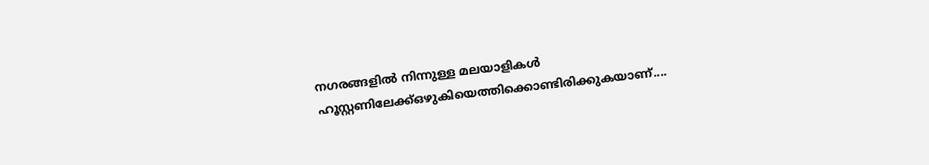നഗരങ്ങളിൽ നിന്നുള്ള മലയാളികൾ ഹൂസ്റ്റണിലേക്ക്ഒഴുകിയെത്തിക്കൊണ്ടിരിക്കുകയാണ്....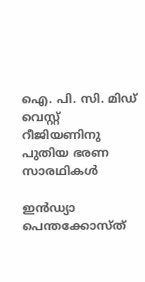ഐ. പി. സി. മിഡ് വെസ്റ്റ് റീജിയണിനു പുതിയ ഭരണ സാരഥികൾ

ഇൻഡ്യാ പെന്തക്കോസ്ത്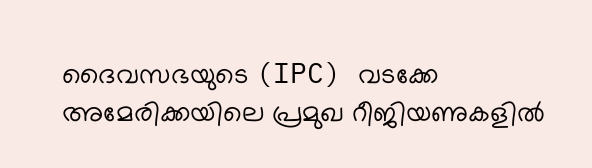ദൈവസഭയുടെ (IPC) വടക്കേ അമേരിക്കയിലെ പ്രമുഖ റീജിയണുകളിൽ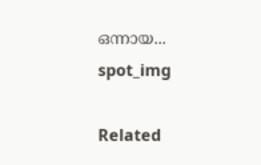ഒന്നായ...
spot_img

Related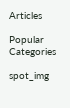Articles

Popular Categories

spot_img